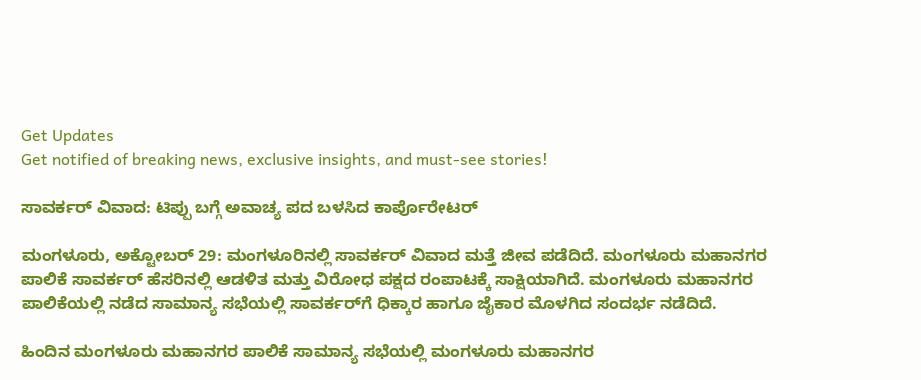Get Updates
Get notified of breaking news, exclusive insights, and must-see stories!

ಸಾವರ್ಕರ್ ವಿವಾದ: ಟಿಪ್ಪು ಬಗ್ಗೆ ಅವಾಚ್ಯ ಪದ ಬಳಸಿದ ಕಾರ್ಪೊರೇಟರ್

ಮಂಗಳೂರು, ಅಕ್ಟೋಬರ್‌ 29: ಮಂಗಳೂರಿನಲ್ಲಿ ಸಾವರ್ಕರ್ ವಿವಾದ ಮತ್ತೆ ಜೀವ ಪಡೆದಿದೆ. ಮಂಗಳೂರು ಮಹಾನಗರ ಪಾಲಿಕೆ ಸಾವರ್ಕರ್ ಹೆಸರಿನಲ್ಲಿ ಆಡಳಿತ ಮತ್ತು ವಿರೋಧ ಪಕ್ಷದ ರಂಪಾಟಕ್ಕೆ ಸಾಕ್ಷಿಯಾಗಿದೆ. ಮಂಗಳೂರು ಮಹಾನಗರ ಪಾಲಿಕೆಯಲ್ಲಿ ನಡೆದ ಸಾಮಾನ್ಯ ಸಭೆಯಲ್ಲಿ ಸಾವರ್ಕರ್‌ಗೆ ಧಿಕ್ಕಾರ ಹಾಗೂ ಜೈಕಾರ ಮೊಳಗಿದ ಸಂದರ್ಭ ನಡೆದಿದೆ.

ಹಿಂದಿನ ಮಂಗಳೂರು ಮಹಾನಗರ ಪಾಲಿಕೆ ಸಾಮಾನ್ಯ ಸಭೆಯಲ್ಲಿ ಮಂಗಳೂರು ಮಹಾನಗರ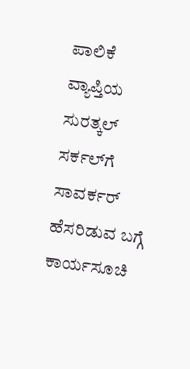ಪಾಲಿಕೆ ವ್ಯಾಪ್ತಿಯ ಸುರತ್ಕಲ್ ಸರ್ಕಲ್‌ಗೆ ಸಾವರ್ಕರ್ ಹೆಸರಿಡುವ ಬಗ್ಗೆ ಕಾರ್ಯಸೂಚಿ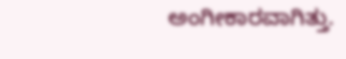ಅಂಗೀಕಾರವಾಗಿತ್ತು.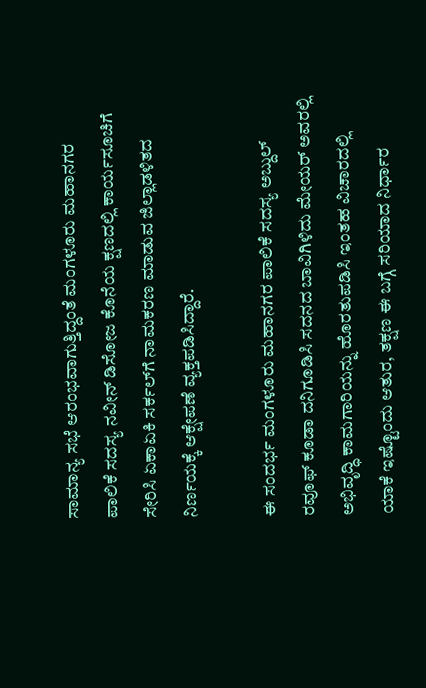ಸಾಮಾನ್ಯ ಸಭೆ ಆರಂಭವಾಗುತ್ತಿದ್ದಂತೆ ಮಂಗಳೂರು ಮಹಾನಗರ ಪಾಲಿಕೆ ಸದಸ್ಯ ನವೀನ್ ಡಿಸೋಜ ಕೊನೆಯ ಕ್ಷಣದಲ್ಲಿ ಕಾರ್ಯಸೂಚಿಗೆ ಸೇರಿಸಿ ಏಕಾಏಕಿ ಸರ್ಕಲ್‌ಗೆ ನಾಮಕರಣ ಮಾಡುವ ಜಿಲ್ಲಾಡಳಿತದ ನಿರ್ಣಯಕ್ಕೆ ಆಕ್ಷೇಪಣೆ ವ್ಯಕ್ತಪಡಿಸಿದ್ದಾರೆ.

ಈ ಸಂದರ್ಭ ಮಂಗಳೂರು ಮಹಾನಗರ ಪಾಲಿಕೆ ಸದಸ್ಯ ಅಬ್ದುಲ್ ರವೂಫ್ ಕೂಡಾ ದನಿಗೂಡಿಸಿ ಸದನದ ಬಾವಿಗಿಳಿದು ಮೇಯರ್ ಅವರಲ್ಲಿ ಅಭಿವೃದ್ಧಿ ಕಾಮಗಾರಿಯನ್ನು ಹೊರತುಪಡಿಸಿ ಇಂತಹ ವಿಚಾರದಲ್ಲಿ ಯಾಕೆ ಇಷ್ಟೊಂದು ಆತುರ, ತಕ್ಷಣ ಈ ಬಗ್ಗೆ ಸರಿಯಾದ ನಿರ್ಧಾರ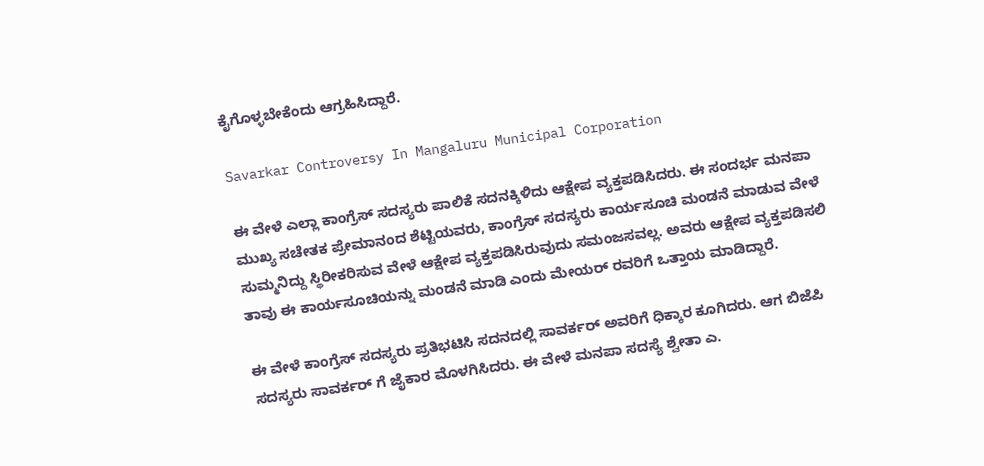ಕೈಗೊಳ್ಳಬೇಕೆಂದು ಆಗ್ರಹಿಸಿದ್ದಾರೆ.

Savarkar Controversy In Mangaluru Municipal Corporation

ಈ ವೇಳೆ ಎಲ್ಲಾ ಕಾಂಗ್ರೆಸ್ ಸದಸ್ಯರು ಪಾಲಿಕೆ ಸದನಕ್ಕಿಳಿದು ಆಕ್ಷೇಪ ವ್ಯಕ್ತಪಡಿಸಿದರು. ಈ ಸಂದರ್ಭ ಮನಪಾ ಮುಖ್ಯ ಸಚೇತಕ ಪ್ರೇಮಾನಂದ ಶೆಟ್ಟಿಯವರು, ಕಾಂಗ್ರೆಸ್ ಸದಸ್ಯರು ಕಾರ್ಯಸೂಚಿ ಮಂಡನೆ ಮಾಡುವ ವೇಳೆ ಸುಮ್ಮನಿದ್ದು ಸ್ಥಿರೀಕರಿಸುವ ವೇಳೆ ಆಕ್ಷೇಪ ವ್ಯಕ್ತಪಡಿಸಿರುವುದು ಸಮಂಜಸವಲ್ಲ. ಅವರು ಆಕ್ಷೇಪ ವ್ಯಕ್ತಪಡಿಸಲಿ ತಾವು ಈ ಕಾರ್ಯಸೂಚಿಯನ್ನು ಮಂಡನೆ ಮಾಡಿ ಎಂದು ಮೇಯರ್ ರವರಿಗೆ ಒತ್ತಾಯ ಮಾಡಿದ್ದಾರೆ.

ಈ ವೇಳೆ ಕಾಂಗ್ರೆಸ್ ಸದಸ್ಯರು ಪ್ರತಿಭಟಿಸಿ ಸದನದಲ್ಲಿ ಸಾವರ್ಕರ್ ಅವರಿಗೆ ಧಿಕ್ಕಾರ ಕೂಗಿದರು‌. ಆಗ ಬಿಜೆಪಿ ಸದಸ್ಯರು ಸಾವರ್ಕರ್ ಗೆ ಜೈಕಾರ ಮೊಳಗಿಸಿದರು. ಈ ವೇಳೆ ಮನಪಾ ಸದಸ್ಯೆ ಶ್ವೇತಾ ಎ‌.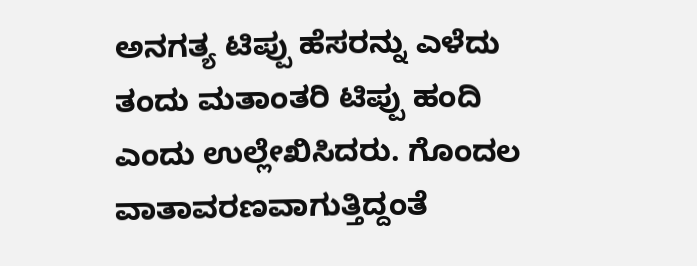ಅನಗತ್ಯ ಟಿಪ್ಪು ಹೆಸರನ್ನು ಎಳೆದು ತಂದು ಮತಾಂತರಿ ಟಿಪ್ಪು ಹಂದಿ ಎಂದು ಉಲ್ಲೇಖಿಸಿದರು. ಗೊಂದಲ ವಾತಾವರಣವಾಗುತ್ತಿದ್ದಂತೆ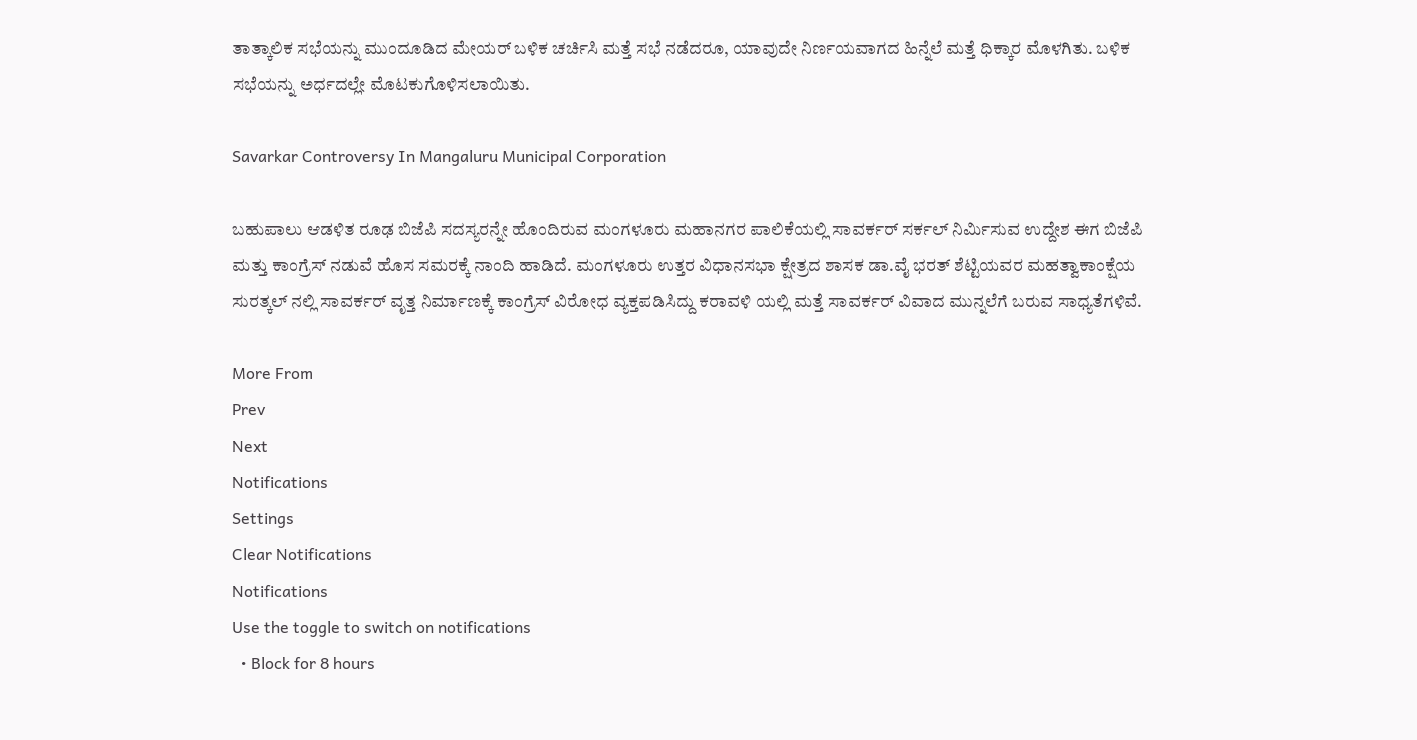ತಾತ್ಕಾಲಿಕ ಸಭೆಯನ್ನು ಮುಂದೂಡಿದ ಮೇಯರ್ ಬಳಿಕ ಚರ್ಚಿಸಿ ಮತ್ತೆ ಸಭೆ ನಡೆದರೂ, ಯಾವುದೇ ನಿರ್ಣಯವಾಗದ ಹಿನ್ನೆಲೆ ಮತ್ತೆ ಧಿಕ್ಕಾರ ಮೊಳಗಿತು‌. ಬಳಿಕ ಸಭೆಯನ್ನು ಅರ್ಧದಲ್ಲೇ ಮೊಟಕುಗೊಳಿಸಲಾಯಿತು.

Savarkar Controversy In Mangaluru Municipal Corporation

ಬಹುಪಾಲು ಆಡಳಿತ ರೂಢ ಬಿಜೆಪಿ ಸದಸ್ಯರನ್ನೇ ಹೊಂದಿರುವ ಮಂಗಳೂರು ಮಹಾನಗರ ಪಾಲಿಕೆಯಲ್ಲಿ ಸಾವರ್ಕರ್ ಸರ್ಕಲ್‌ ನಿರ್ಮಿಸುವ ಉದ್ದೇಶ ಈಗ ಬಿಜೆಪಿ ಮತ್ತು ಕಾಂಗ್ರೆಸ್ ನಡುವೆ ಹೊಸ ಸಮರಕ್ಕೆ ನಾಂದಿ ಹಾಡಿದೆ. ಮಂಗಳೂರು ಉತ್ತರ ವಿಧಾನಸಭಾ ಕ್ಷೇತ್ರದ ಶಾಸಕ ಡಾ.ವೈ ಭರತ್ ಶೆಟ್ಟಿಯವರ ಮಹತ್ವಾಕಾಂಕ್ಷೆಯ ಸುರತ್ಕಲ್ ನಲ್ಲಿ ಸಾವರ್ಕರ್ ವೃತ್ತ ನಿರ್ಮಾಣಕ್ಕೆ ಕಾಂಗ್ರೆಸ್ ವಿರೋಧ ವ್ಯಕ್ತಪಡಿಸಿದ್ದು ಕರಾವಳಿ ಯಲ್ಲಿ ಮತ್ತೆ ಸಾವರ್ಕರ್ ವಿವಾದ ಮುನ್ನಲೆಗೆ ಬರುವ ಸಾಧ್ಯತೆಗಳಿವೆ.

More From
Prev
Next
Notifications
Settings
Clear Notifications
Notifications
Use the toggle to switch on notifications
  • Block for 8 hours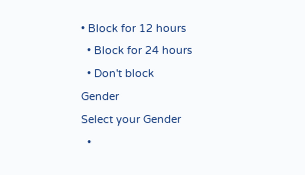• Block for 12 hours
  • Block for 24 hours
  • Don't block
Gender
Select your Gender
  •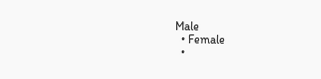Male
  • Female
  •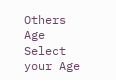Others
Age
Select your Age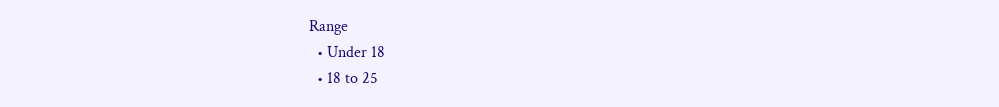Range
  • Under 18
  • 18 to 25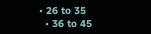• 26 to 35
  • 36 to 45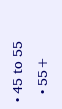• 45 to 55
  • 55+